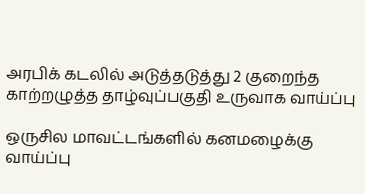அரபிக் கடலில் அடுத்தடுத்து 2 குறைந்த காற்றழுத்த தாழ்வுப்பகுதி உருவாக வாய்ப்பு

ஒருசில மாவட்டங்களில் கனமழைக்கு வாய்ப்பு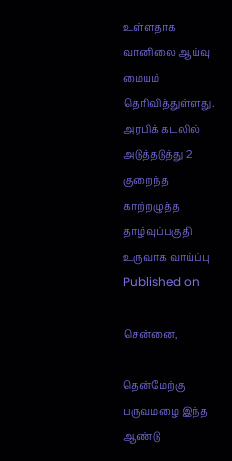உள்ளதாக வானிலை ஆய்வு மையம் தெரிவித்துள்ளது.
அரபிக் கடலில் அடுத்தடுத்து 2 குறைந்த காற்றழுத்த தாழ்வுப்பகுதி உருவாக வாய்ப்பு
Published on

சென்னை,

தென்மேற்கு பருவமழை இந்த ஆண்டு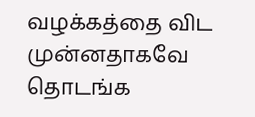வழக்கத்தை விட முன்னதாகவே தொடங்க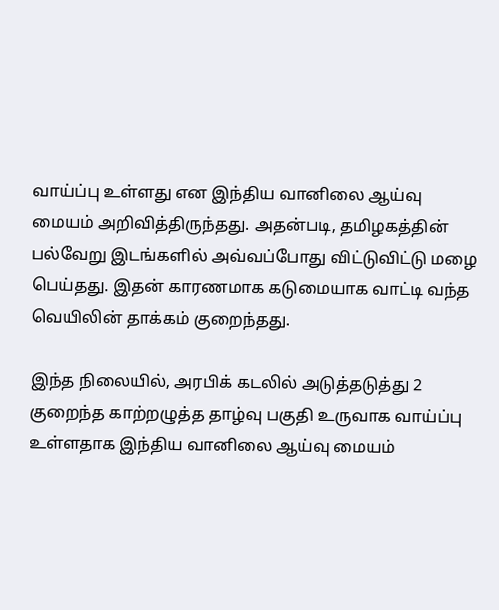வாய்ப்பு உள்ளது என இந்திய வானிலை ஆய்வு மையம் அறிவித்திருந்தது. அதன்படி, தமிழகத்தின் பல்வேறு இடங்களில் அவ்வப்போது விட்டுவிட்டு மழை பெய்தது. இதன் காரணமாக கடுமையாக வாட்டி வந்த வெயிலின் தாக்கம் குறைந்தது.

இந்த நிலையில், அரபிக் கடலில் அடுத்தடுத்து 2 குறைந்த காற்றழுத்த தாழ்வு பகுதி உருவாக வாய்ப்பு உள்ளதாக இந்திய வானிலை ஆய்வு மையம்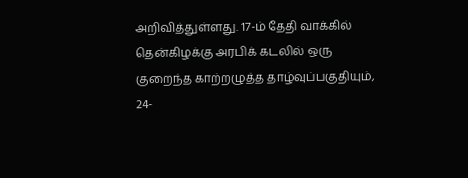அறிவித்துள்ளது. 17-ம் தேதி வாக்கில் தென்கிழக்கு அரபிக் கடலில் ஒரு குறைந்த காற்றழுத்த தாழ்வுப்பகுதியும், 24-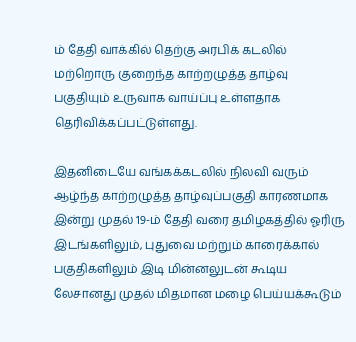ம் தேதி வாக்கில் தெற்கு அரபிக் கடலில் மற்றொரு குறைந்த காற்றழுத்த தாழ்வு பகுதியும் உருவாக வாய்ப்பு உள்ளதாக தெரிவிக்கப்பட்டுள்ளது.

இதனிடையே வங்கக்கடலில் நிலவி வரும் ஆழ்ந்த காற்றழுத்த தாழ்வுப்பகுதி காரணமாக இன்று முதல் 19-ம் தேதி வரை தமிழகத்தில் ஓரிரு இடங்களிலும், புதுவை மற்றும் காரைக்கால் பகுதிகளிலும் இடி மின்னலுடன் கூடிய லேசானது முதல் மிதமான மழை பெய்யக்கூடும்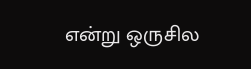என்று ஒருசில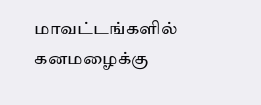மாவட்டங்களில் கனமழைக்கு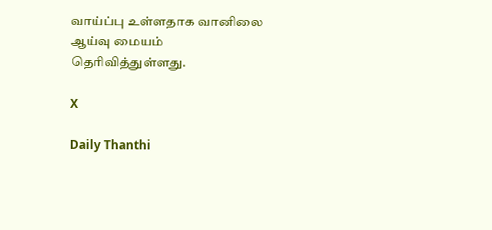வாய்ப்பு உள்ளதாக வானிலை ஆய்வு மையம் தெரிவித்துள்ளது.

X

Daily Thanthi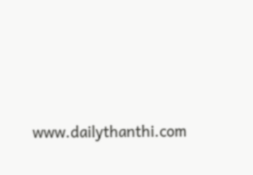www.dailythanthi.com